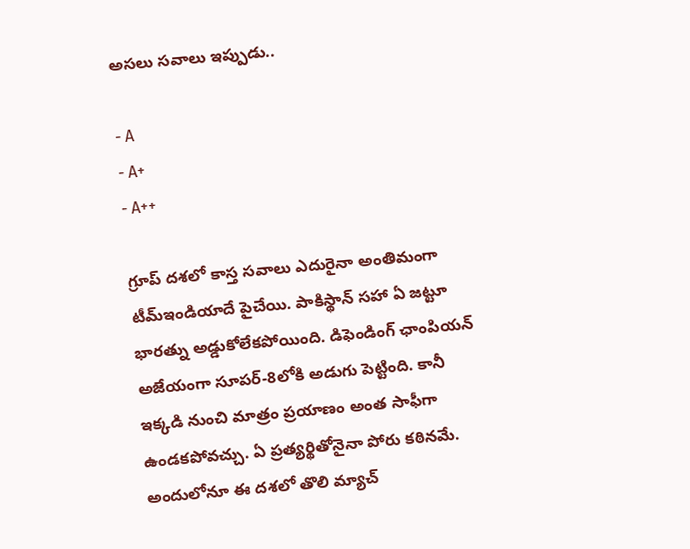అసలు సవాలు ఇప్పుడు..

- A
- A+
- A++

గ్రూప్ దశలో కాస్త సవాలు ఎదురైనా అంతిమంగా టీమ్ఇండియాదే పైచేయి. పాకిస్థాన్ సహా ఏ జట్టూ భారత్ను అడ్డుకోలేకపోయింది. డిఫెండింగ్ ఛాంపియన్ అజేయంగా సూపర్-8లోకి అడుగు పెట్టింది. కానీ ఇక్కడి నుంచి మాత్రం ప్రయాణం అంత సాఫీగా ఉండకపోవచ్చు. ఏ ప్రత్యర్థితోనైనా పోరు కఠినమే. అందులోనూ ఈ దశలో తొలి మ్యాచ్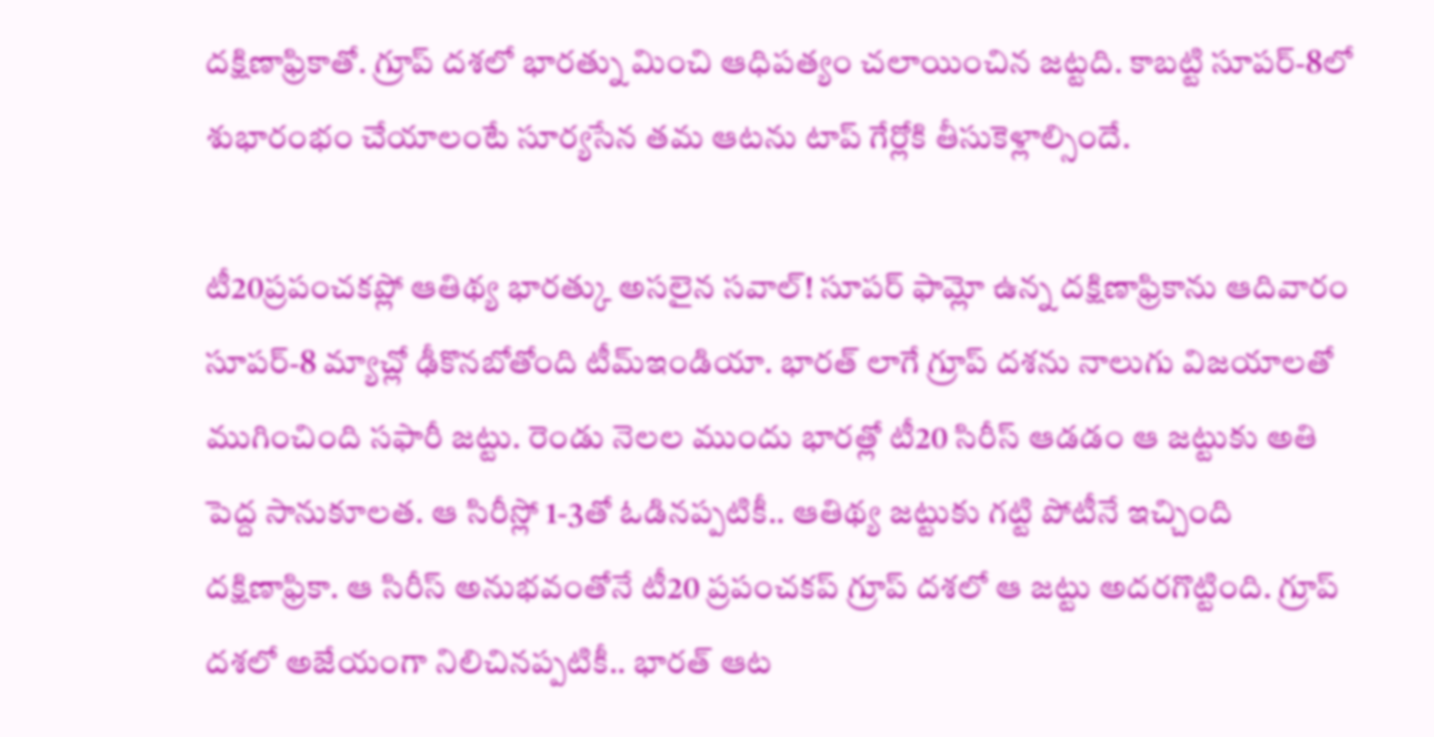దక్షిణాఫ్రికాతో. గ్రూప్ దశలో భారత్ను మించి ఆధిపత్యం చలాయించిన జట్టది. కాబట్టి సూపర్-8లో శుభారంభం చేయాలంటే సూర్యసేన తమ ఆటను టాప్ గేర్లోకి తీసుకెళ్లాల్సిందే.

టీ20ప్రపంచకప్లో ఆతిథ్య భారత్కు అసలైన సవాల్! సూపర్ ఫామ్లో ఉన్న దక్షిణాఫ్రికాను ఆదివారం సూపర్-8 మ్యాచ్లో ఢీకొనబోతోంది టీమ్ఇండియా. భారత్ లాగే గ్రూప్ దశను నాలుగు విజయాలతో ముగించింది సఫారీ జట్టు. రెండు నెలల ముందు భారత్లో టీ20 సిరీస్ ఆడడం ఆ జట్టుకు అతి పెద్ద సానుకూలత. ఆ సిరీస్లో 1-3తో ఓడినప్పటికీ.. ఆతిథ్య జట్టుకు గట్టి పోటీనే ఇచ్చింది దక్షిణాఫ్రికా. ఆ సిరీస్ అనుభవంతోనే టీ20 ప్రపంచకప్ గ్రూప్ దశలో ఆ జట్టు అదరగొట్టింది. గ్రూప్ దశలో అజేయంగా నిలిచినప్పటికీ.. భారత్ ఆట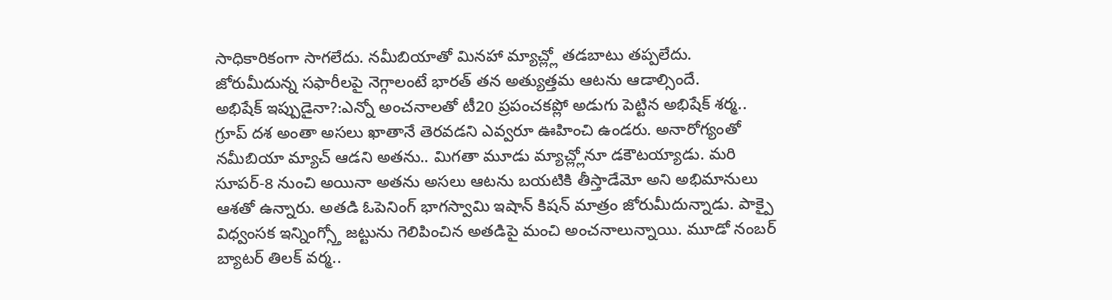సాధికారికంగా సాగలేదు. నమీబియాతో మినహా మ్యాచ్ల్లో తడబాటు తప్పలేదు. జోరుమీదున్న సఫారీలపై నెగ్గాలంటే భారత్ తన అత్యుత్తమ ఆటను ఆడాల్సిందే.
అభిషేక్ ఇప్పుడైనా?:ఎన్నో అంచనాలతో టీ20 ప్రపంచకప్లో అడుగు పెట్టిన అభిషేక్ శర్మ.. గ్రూప్ దశ అంతా అసలు ఖాతానే తెరవడని ఎవ్వరూ ఊహించి ఉండరు. అనారోగ్యంతో నమీబియా మ్యాచ్ ఆడని అతను.. మిగతా మూడు మ్యాచ్ల్లోనూ డకౌటయ్యాడు. మరి సూపర్-8 నుంచి అయినా అతను అసలు ఆటను బయటికి తీస్తాడేమో అని అభిమానులు ఆశతో ఉన్నారు. అతడి ఓపెనింగ్ భాగస్వామి ఇషాన్ కిషన్ మాత్రం జోరుమీదున్నాడు. పాక్పై విధ్వంసక ఇన్నింగ్స్తో జట్టును గెలిపించిన అతడిపై మంచి అంచనాలున్నాయి. మూడో నంబర్ బ్యాటర్ తిలక్ వర్మ..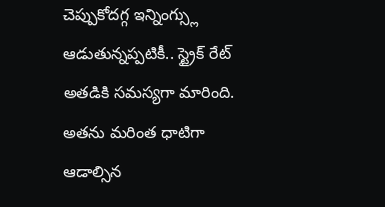చెప్పుకోదగ్గ ఇన్నింగ్స్లు ఆడుతున్నప్పటికీ.. స్ట్రైక్ రేట్ అతడికి సమస్యగా మారింది. అతను మరింత ధాటిగా ఆడాల్సిన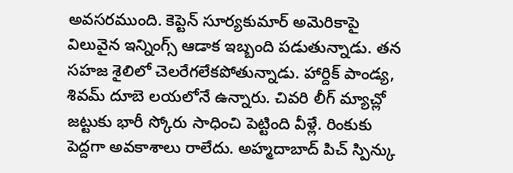అవసరముంది. కెప్టెన్ సూర్యకుమార్ అమెరికాపై విలువైన ఇన్నింగ్స్ ఆడాక ఇబ్బంది పడుతున్నాడు. తన సహజ శైలిలో చెలరేగలేకపోతున్నాడు. హార్దిక్ పాండ్య, శివమ్ దూబె లయలోనే ఉన్నారు. చివరి లీగ్ మ్యాచ్లో జట్టుకు భారీ స్కోరు సాధించి పెట్టింది వీళ్లే. రింకుకు పెద్దగా అవకాశాలు రాలేదు. అహ్మదాబాద్ పిచ్ స్పిన్కు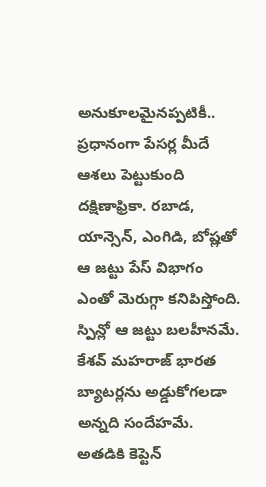అనుకూలమైనప్పటికీ.. ప్రధానంగా పేసర్ల మీదే ఆశలు పెట్టుకుంది దక్షిణాఫ్రికా. రబాడ, యాన్సెన్, ఎంగిడి, బోష్లతో ఆ జట్టు పేస్ విభాగం ఎంతో మెరుగ్గా కనిపిస్తోంది. స్పిన్లో ఆ జట్టు బలహీనమే. కేశవ్ మహరాజ్ భారత బ్యాటర్లను అడ్డుకోగలడా అన్నది సందేహమే. అతడికి కెప్టెన్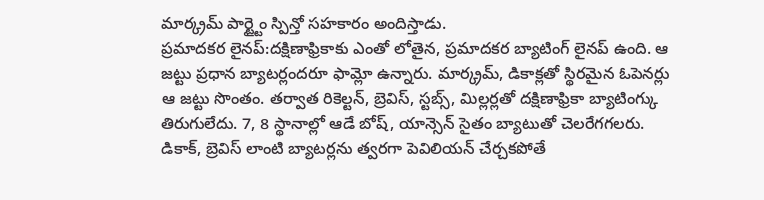మార్క్రమ్ పార్ట్టైం స్పిన్తో సహకారం అందిస్తాడు.
ప్రమాదకర లైనప్:దక్షిణాఫ్రికాకు ఎంతో లోతైన, ప్రమాదకర బ్యాటింగ్ లైనప్ ఉంది. ఆ జట్టు ప్రధాన బ్యాటర్లందరూ ఫామ్లో ఉన్నారు. మార్క్రమ్, డికాక్లతో స్థిరమైన ఓపెనర్లు ఆ జట్టు సొంతం. తర్వాత రికెల్టన్, బ్రెవిస్, స్టబ్స్, మిల్లర్లతో దక్షిణాఫ్రికా బ్యాటింగ్కు తిరుగులేదు. 7, 8 స్థానాల్లో ఆడే బోష్, యాన్సెన్ సైతం బ్యాటుతో చెలరేగగలరు. డికాక్, బ్రెవిస్ లాంటి బ్యాటర్లను త్వరగా పెవిలియన్ చేర్చకపోతే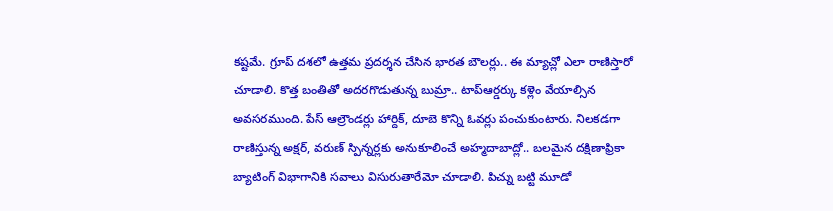కష్టమే. గ్రూప్ దశలో ఉత్తమ ప్రదర్శన చేసిన భారత బౌలర్లు.. ఈ మ్యాచ్లో ఎలా రాణిస్తారో చూడాలి. కొత్త బంతితో అదరగొడుతున్న బుమ్రా.. టాప్ఆర్డర్కు కళ్లెం వేయాల్సిన అవసరముంది. పేస్ ఆల్రౌండర్లు హార్దిక్, దూబె కొన్ని ఓవర్లు పంచుకుంటారు. నిలకడగా రాణిస్తున్న అక్షర్, వరుణ్ స్పిన్నర్లకు అనుకూలించే అహ్మదాబాద్లో.. బలమైన దక్షిణాఫ్రికా బ్యాటింగ్ విభాగానికి సవాలు విసురుతారేమో చూడాలి. పిచ్ను బట్టి మూడో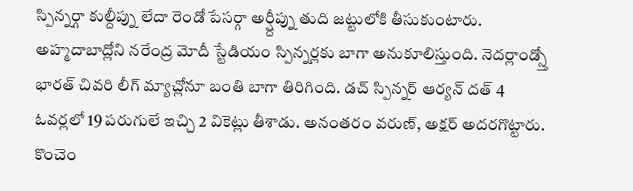స్పిన్నర్గా కుల్దీప్ను లేదా రెండో పేసర్గా అర్ష్దీప్ను తుది జట్టులోకి తీసుకుంటారు.
అహ్మదాబాద్లోని నరేంద్ర మోదీ స్టేడియం స్పిన్నర్లకు బాగా అనుకూలిస్తుంది. నెదర్లాండ్స్తో భారత్ చివరి లీగ్ మ్యాచ్లోనూ బంతి బాగా తిరిగింది. డచ్ స్పిన్నర్ ఆర్యన్ దత్ 4 ఓవర్లలో 19 పరుగులే ఇచ్చి 2 వికెట్లు తీశాడు. అనంతరం వరుణ్, అక్షర్ అదరగొట్టారు. కొంచెం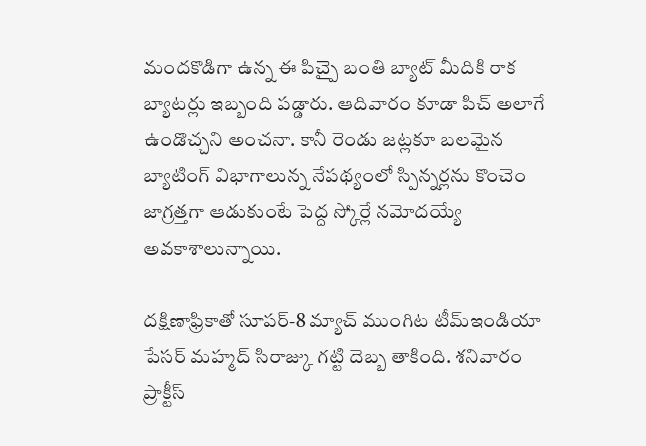మందకొడిగా ఉన్న ఈ పిచ్పై బంతి బ్యాట్ మీదికి రాక బ్యాటర్లు ఇబ్బంది పడ్డారు. ఆదివారం కూడా పిచ్ అలాగే ఉండొచ్చని అంచనా. కానీ రెండు జట్లకూ బలమైన బ్యాటింగ్ విభాగాలున్న నేపథ్యంలో స్పిన్నర్లను కొంచెం జాగ్రత్తగా ఆడుకుంటే పెద్ద స్కోర్లే నమోదయ్యే అవకాశాలున్నాయి.

దక్షిణాఫ్రికాతో సూపర్-8 మ్యాచ్ ముంగిట టీమ్ఇండియా పేసర్ మహ్మద్ సిరాజ్కు గట్టి దెబ్బ తాకింది. శనివారం ప్రాక్టీస్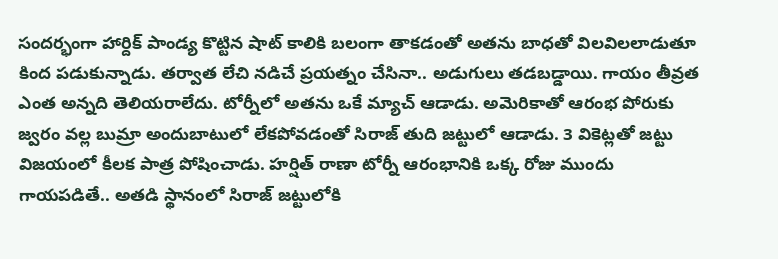సందర్భంగా హార్దిక్ పాండ్య కొట్టిన షాట్ కాలికి బలంగా తాకడంతో అతను బాధతో విలవిలలాడుతూ కింద పడుకున్నాడు. తర్వాత లేచి నడిచే ప్రయత్నం చేసినా.. అడుగులు తడబడ్డాయి. గాయం తీవ్రత ఎంత అన్నది తెలియరాలేదు. టోర్నీలో అతను ఒకే మ్యాచ్ ఆడాడు. అమెరికాతో ఆరంభ పోరుకు జ్వరం వల్ల బుమ్రా అందుబాటులో లేకపోవడంతో సిరాజ్ తుది జట్టులో ఆడాడు. 3 వికెట్లతో జట్టు విజయంలో కీలక పాత్ర పోషించాడు. హర్షిత్ రాణా టోర్నీ ఆరంభానికి ఒక్క రోజు ముందు గాయపడితే.. అతడి స్థానంలో సిరాజ్ జట్టులోకి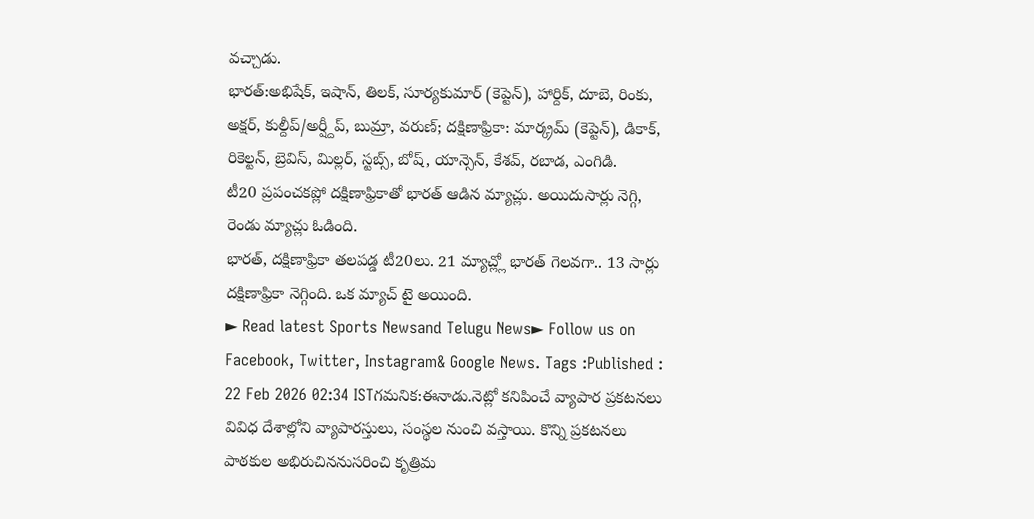వచ్చాడు.
భారత్:అభిషేక్, ఇషాన్, తిలక్, సూర్యకుమార్ (కెప్టెన్), హార్దిక్, దూబె, రింకు, అక్షర్, కుల్దీప్/అర్ష్దీప్, బుమ్రా, వరుణ్; దక్షిణాఫ్రికా: మార్క్రమ్ (కెప్టెన్), డికాక్, రికెల్టన్, బ్రెవిస్, మిల్లర్, స్టబ్స్, బోష్, యాన్సెన్, కేశవ్, రబాడ, ఎంగిడి.
టీ20 ప్రపంచకప్లో దక్షిణాఫ్రికాతో భారత్ ఆడిన మ్యాచ్లు. అయిదుసార్లు నెగ్గి, రెండు మ్యాచ్లు ఓడింది.
భారత్, దక్షిణాఫ్రికా తలపడ్డ టీ20లు. 21 మ్యాచ్ల్లో భారత్ గెలవగా.. 13 సార్లు దక్షిణాఫ్రికా నెగ్గింది. ఒక మ్యాచ్ టై అయింది.
► Read latest Sports Newsand Telugu News► Follow us on Facebook, Twitter, Instagram& Google News. Tags :Published : 22 Feb 2026 02:34 ISTగమనిక:ఈనాడు.నెట్లో కనిపించే వ్యాపార ప్రకటనలు వివిధ దేశాల్లోని వ్యాపారస్తులు, సంస్థల నుంచి వస్తాయి. కొన్ని ప్రకటనలు పాఠకుల అభిరుచిననుసరించి కృత్రిమ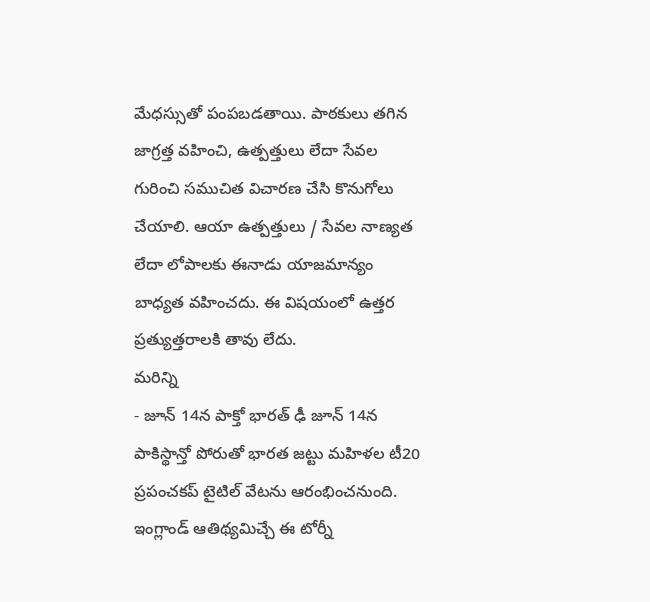మేధస్సుతో పంపబడతాయి. పాఠకులు తగిన జాగ్రత్త వహించి, ఉత్పత్తులు లేదా సేవల గురించి సముచిత విచారణ చేసి కొనుగోలు చేయాలి. ఆయా ఉత్పత్తులు / సేవల నాణ్యత లేదా లోపాలకు ఈనాడు యాజమాన్యం బాధ్యత వహించదు. ఈ విషయంలో ఉత్తర ప్రత్యుత్తరాలకి తావు లేదు.
మరిన్ని
- జూన్ 14న పాక్తో భారత్ ఢీ జూన్ 14న పాకిస్థాన్తో పోరుతో భారత జట్టు మహిళల టీ20 ప్రపంచకప్ టైటిల్ వేటను ఆరంభించనుంది. ఇంగ్లాండ్ ఆతిథ్యమిచ్చే ఈ టోర్నీ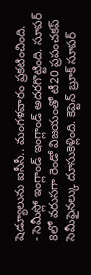షెడ్యూలును ఐసీసీ.. మంగళవారం ప్రకటించింది.
- సెమీస్లో ఇంగ్లాండ్ ఇంగ్లాండ్ అదరగొట్టింది. సూపర్ 8లో వరుసగా రెండో విజయంతో టీ20 ప్రపంచకప్ సెమీఫైనల్కు దూసుకెళ్లింది. కెప్టెన్ బ్రూక్ సూపర్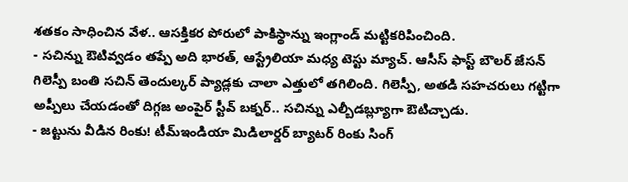శతకం సాధించిన వేళ.. ఆసక్తికర పోరులో పాకిస్థాన్ను ఇంగ్లాండ్ మట్టికరిపించింది.
- సచిన్ను ఔటివ్వడం తప్పే అది భారత్, ఆస్ట్రేలియా మధ్య టెస్టు మ్యాచ్. ఆసీస్ ఫాస్ట్ బౌలర్ జేసన్ గిలెస్పీ బంతి సచిన్ తెందుల్కర్ ప్యాడ్లకు చాలా ఎత్తులో తగిలింది. గిలెస్పీ, అతడి సహచరులు గట్టిగా అప్పీలు చేయడంతో దిగ్గజ అంపైర్ స్టీవ్ బక్నర్.. సచిన్ను ఎల్బీడబ్ల్యూగా ఔటిచ్చాడు.
- జట్టును వీడిన రింకు! టీమ్ఇండియా మిడిలార్డర్ బ్యాటర్ రింకు సింగ్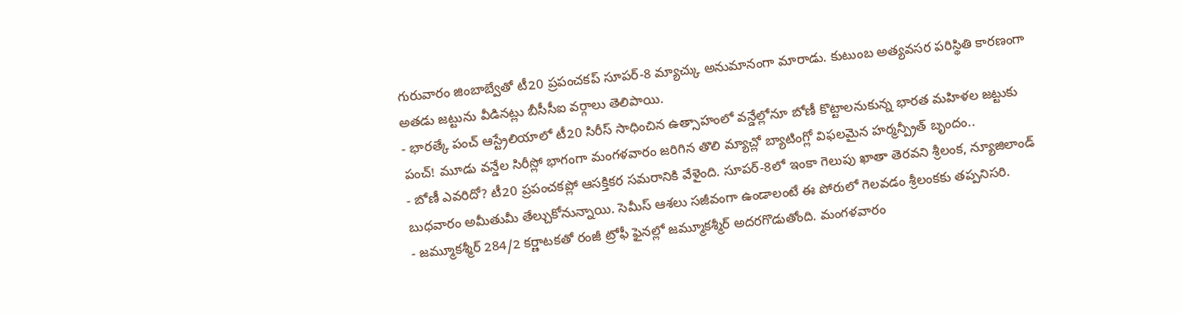గురువారం జింబాబ్వేతో టీ20 ప్రపంచకప్ సూపర్-8 మ్యాచ్కు అనుమానంగా మారాడు. కుటుంబ అత్యవసర పరిస్థితి కారణంగా అతడు జట్టును వీడినట్లు బీసీసీఐ వర్గాలు తెలిపాయి.
- భారత్కే పంచ్ ఆస్ట్రేలియాలో టీ20 సిరీస్ సాధించిన ఉత్సాహంలో వన్డేల్లోనూ బోణీ కొట్టాలనుకున్న భారత మహిళల జట్టుకు పంచ్! మూడు వన్డేల సిరీస్లో భాగంగా మంగళవారం జరిగిన తొలి మ్యాచ్లో బ్యాటింగ్లో విఫలమైన హర్మన్ప్రీత్ బృందం..
- బోణీ ఎవరిదో? టీ20 ప్రపంచకప్లో ఆసక్తికర సమరానికి వేళైంది. సూపర్-8లో ఇంకా గెలుపు ఖాతా తెరవని శ్రీలంక, న్యూజిలాండ్ బుధవారం అమీతుమీ తేల్చుకోనున్నాయి. సెమీస్ ఆశలు సజీవంగా ఉండాలంటే ఈ పోరులో గెలవడం శ్రీలంకకు తప్పనిసరి.
- జమ్మూకశ్మీర్ 284/2 కర్ణాటకతో రంజీ ట్రోఫీ ఫైనల్లో జమ్మూకశ్మీర్ అదరగొడుతోంది. మంగళవారం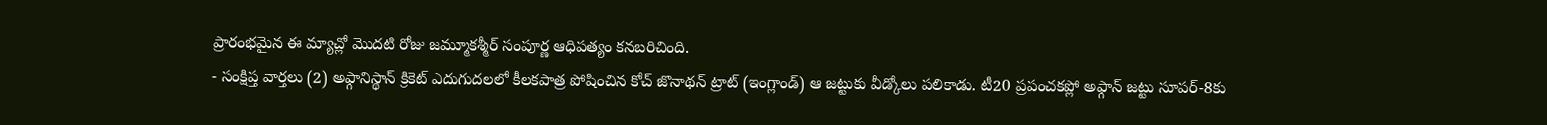ప్రారంభమైన ఈ మ్యాచ్లో మొదటి రోజు జమ్మూకశ్మీర్ సంపూర్ణ ఆధిపత్యం కనబరిచింది.
- సంక్షిప్త వార్తలు (2) అఫ్గానిస్థాన్ క్రికెట్ ఎదుగుదలలో కీలకపాత్ర పోషించిన కోచ్ జొనాథన్ ట్రాట్ (ఇంగ్లాండ్) ఆ జట్టుకు వీడ్కోలు పలికాడు. టీ20 ప్రపంచకప్లో అఫ్గాన్ జట్టు సూపర్-8కు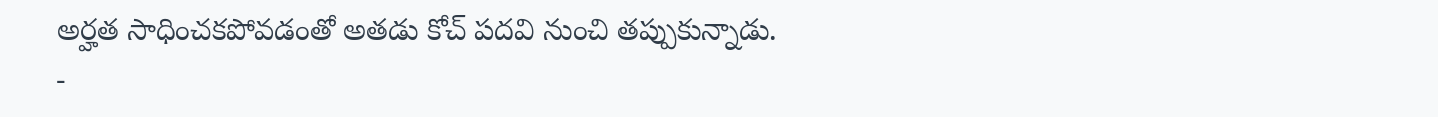అర్హత సాధించకపోవడంతో అతడు కోచ్ పదవి నుంచి తప్పుకున్నాడు.
-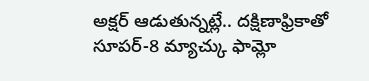అక్షర్ ఆడుతున్నట్లే.. దక్షిణాఫ్రికాతో సూపర్-8 మ్యాచ్కు ఫామ్లో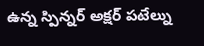ఉన్న స్పిన్నర్ అక్షర్ పటేల్ను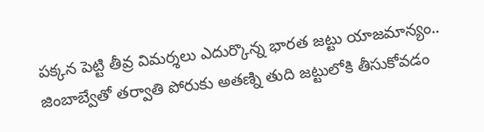పక్కన పెట్టి తీవ్ర విమర్శలు ఎదుర్కొన్న భారత జట్టు యాజమాన్యం.. జింబాబ్వేతో తర్వాతి పోరుకు అతణ్ని తుది జట్టులోకి తీసుకోవడం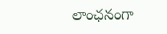లాంఛనంగా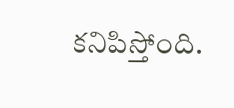కనిపిస్తోంది.